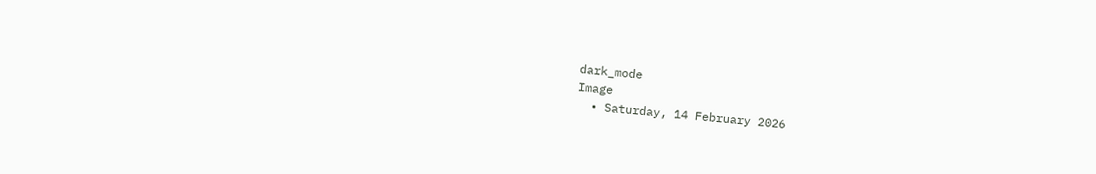dark_mode
Image
  • Saturday, 14 February 2026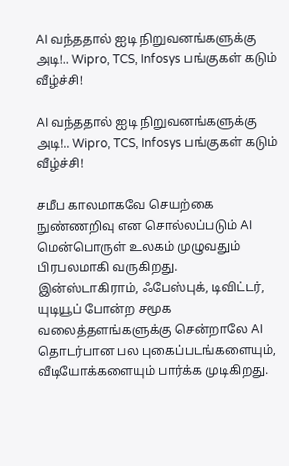AI வந்ததால் ஐடி நிறுவனங்களுக்கு அடி!.. Wipro, TCS, Infosys பங்குகள் கடும் வீழ்ச்சி!

AI வந்ததால் ஐடி நிறுவனங்களுக்கு அடி!.. Wipro, TCS, Infosys பங்குகள் கடும் வீழ்ச்சி!

சமீப காலமாகவே செயற்கை நுண்ணறிவு என சொல்லப்படும் AI மென்பொருள் உலகம் முழுவதும் பிரபலமாகி வருகிறது. இன்ஸ்டாகிராம், ஃபேஸ்புக், டிவிட்டர், யுடியூப் போன்ற சமூக வலைத்தளங்களுக்கு சென்றாலே AI தொடர்பான பல புகைப்படங்களையும், வீடியோக்களையும் பார்க்க முடிகிறது.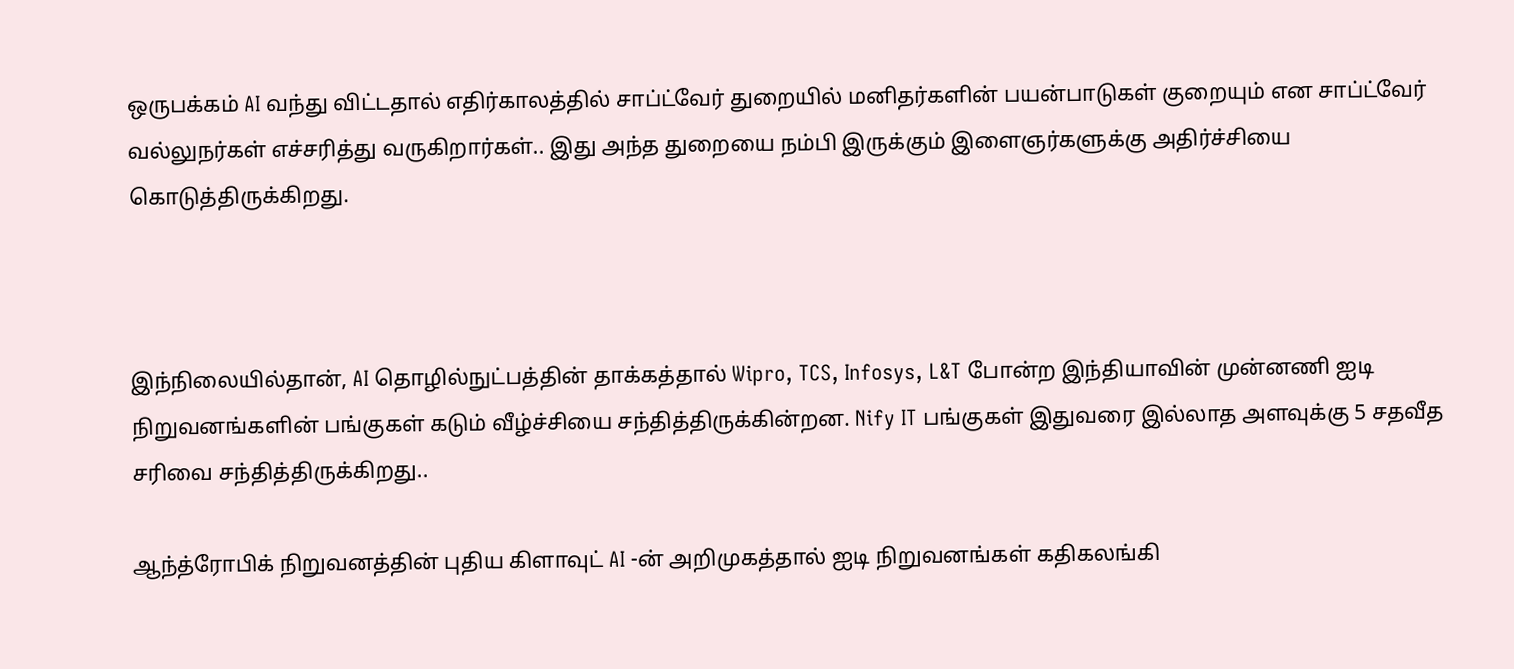ஒருபக்கம் AI வந்து விட்டதால் எதிர்காலத்தில் சாப்ட்வேர் துறையில் மனிதர்களின் பயன்பாடுகள் குறையும் என சாப்ட்வேர் வல்லுநர்கள் எச்சரித்து வருகிறார்கள்.. இது அந்த துறையை நம்பி இருக்கும் இளைஞர்களுக்கு அதிர்ச்சியை கொடுத்திருக்கிறது.



இந்நிலையில்தான், AI தொழில்நுட்பத்தின் தாக்கத்தால் Wipro, TCS, Infosys, L&T போன்ற இந்தியாவின் முன்னணி ஐடி நிறுவனங்களின் பங்குகள் கடும் வீழ்ச்சியை சந்தித்திருக்கின்றன. Nify IT பங்குகள் இதுவரை இல்லாத அளவுக்கு 5 சதவீத சரிவை சந்தித்திருக்கிறது..

ஆந்த்ரோபிக் நிறுவனத்தின் புதிய கிளாவுட் AI -ன் அறிமுகத்தால் ஐடி நிறுவனங்கள் கதிகலங்கி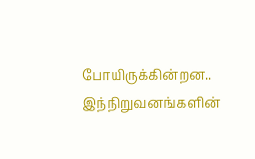போயிருக்கின்றன.. இந்நிறுவனங்களின்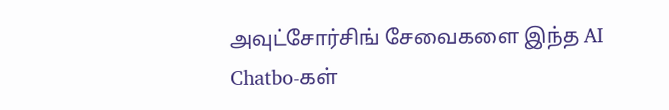அவுட்சோர்சிங் சேவைகளை இந்த AI Chatbo-கள்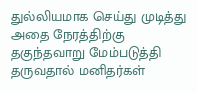துல்லியமாக செய்து முடித்து அதை நேரத்திற்கு தகுந்தவாறு மேம்படுத்தி தருவதால் மனிதர்கள்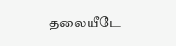தலையீடே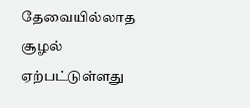தேவையில்லாத சூழல் ஏற்பட்டுள்ளது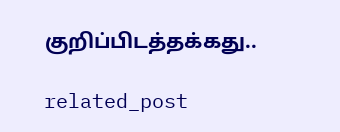குறிப்பிடத்தக்கது..

related_post